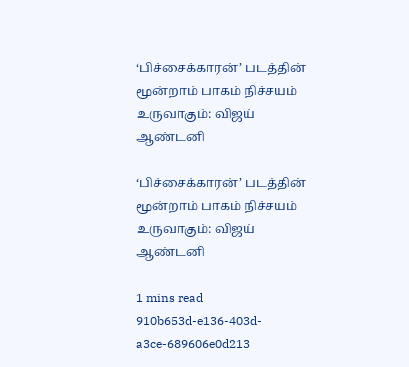‘பிச்சைக்காரன்’ படத்தின் மூன்றாம் பாகம் நிச்சயம் உருவாகும்: விஜய் ஆண்டனி

‘பிச்சைக்காரன்’ படத்தின் மூன்றாம் பாகம் நிச்சயம் உருவாகும்: விஜய் ஆண்டனி

1 mins read
910b653d-e136-403d-a3ce-689606e0d213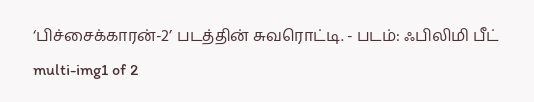‘பிச்சைக்காரன்-2’ படத்தின் சுவரொட்டி. - படம்: ஃபிலிமி பீட்
multi-img1 of 2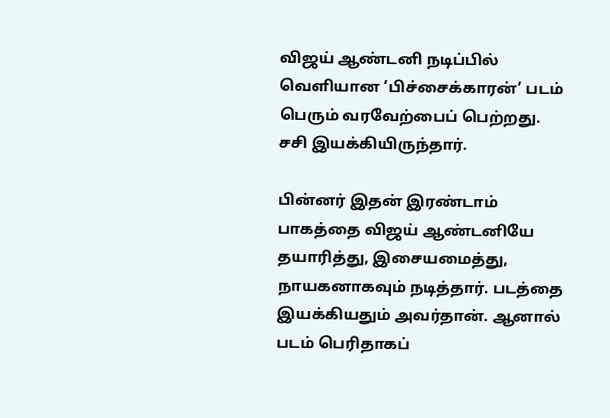விஜய் ஆண்டனி நடிப்பில் வெளியான ‘பிச்சைக்காரன்’ படம் பெரும் வரவேற்பைப் பெற்றது. சசி இயக்கியிருந்தார்.

பின்னர் இதன் இரண்டாம் பாகத்தை விஜய் ஆண்டனியே தயாரித்து, இசையமைத்து, நாயகனாகவும் நடித்தார். படத்தை இயக்கியதும் அவர்தான். ஆனால் படம் பெரிதாகப்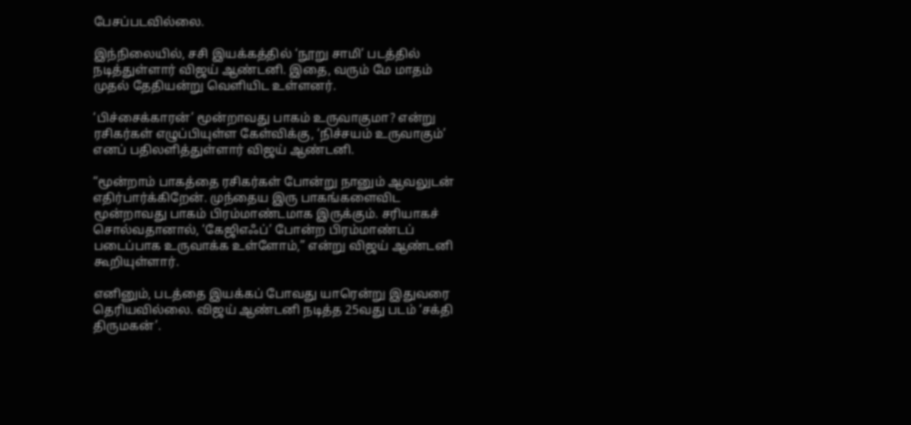பேசப்படவில்லை.

இந்நிலையில், சசி இயக்கத்தில் ‘நூறு சாமி’ படத்தில் நடித்துள்ளார் விஜய் ஆண்டனி. இதை, வரும் மே மாதம் முதல் தேதியன்று வெளியிட உள்ளனர்.

‘பிச்சைக்காரன்’ மூன்றாவது பாகம் உருவாகுமா? என்று ரசிகர்கள் எழுப்பியுள்ள கேள்விக்கு, ‘நிச்சயம் உருவாகும்’ எனப் பதிலளித்துள்ளார் விஜய் ஆண்டனி.

“மூன்றாம் பாகத்தை ரசிகர்கள் போன்று நானும் ஆவலுடன் எதிர்பார்க்கிறேன். முந்தைய இரு பாகங்களைவிட மூன்றாவது பாகம் பிரம்மாண்டமாக இருக்கும். சரியாகச் சொல்வதானால், ‘கேஜிஎஃப்’ போன்ற பிரம்மாண்டப் படைப்பாக உருவாக்க உள்ளோம்,” என்று விஜய் ஆண்டனி கூறியுள்ளார்.

எனினும், படத்தை இயக்கப் போவது யாரென்று இதுவரை தெரியவில்லை. விஜய் ஆண்டனி நடித்த 25வது படம் ‘சக்தி திருமகன்’.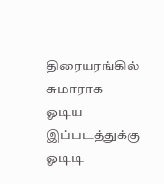திரையரங்கில் சுமாராக ஓடிய இப்படத்துக்கு ஓடிடி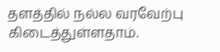தளத்தில் நல்ல வரவேற்பு கிடைத்துள்ளதாம்.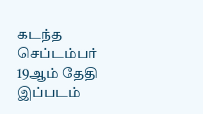கடந்த செப்டம்பர் 19ஆம் தேதி இப்படம்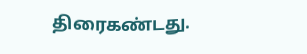திரைகண்டது.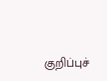குறிப்புச்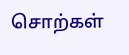சொற்கள்